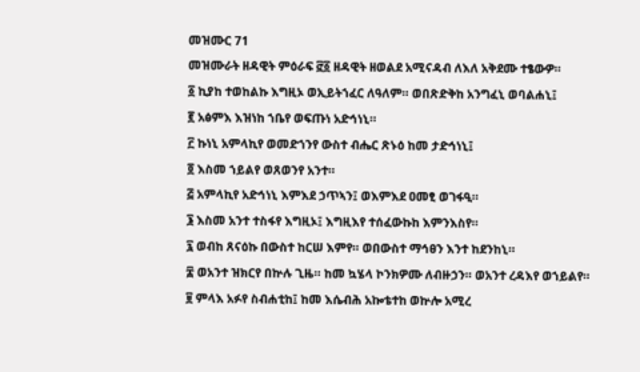መዝሙር 71
መዝሙራት ዘዳዊት ምዕራፍ ፸፩ ዘዳዊት ዘወልደ አሚናዳብ ለእለ አቅደሙ ተፄውዎ።
፩ ኪያከ ተወከልኩ እግዚኦ ወኢይትኀፈር ለዓለም። ወበጽድቅከ አንግፈኒ ወባልሐኒ፤
፪ አፅምእ እዝነከ ኀቤየ ወፍጡነ አድኅነኒ።
፫ ኩነኒ አምላኪየ ወመድኀንየ ውስተ ብሔር ጽኑዕ ከመ ታድኅነኒ፤
፬ እስመ ኀይልየ ወጸወንየ አንተ።
፭ አምላኪየ አድኅነኒ እምእደ ኃጥኣን፤ ወእምእደ ዐመፂ ወገፋዒ።
፮ እስመ አንተ ተስፋየ እግዚኦ፤ እግዚእየ ተሰፈውኩከ እምንእስየ።
፯ ወብከ ጸናዕኩ በውስተ ከርሠ እምየ። ወበውስተ ማኅፀን እንተ ከደንከኒ።
፰ ወአንተ ዝክርየ በኵሉ ጊዜ። ከመ ኳሄላ ኮንክዎሙ ለብዙኃን። ወአንተ ረዳእየ ወኀይልየ።
፱ ምላእ አፉየ ስብሐቲከ፤ ከመ እሴብሕ አኰቴተከ ወኵሎ አሚረ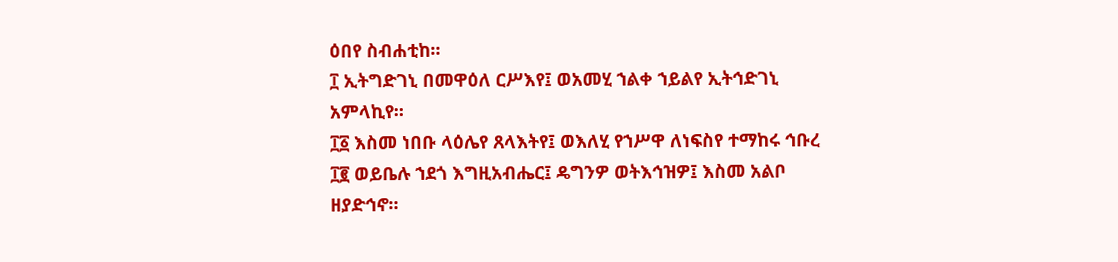ዕበየ ስብሐቲከ።
፲ ኢትግድገኒ በመዋዕለ ርሥእየ፤ ወአመሂ ኀልቀ ኀይልየ ኢትኅድገኒ አምላኪየ።
፲፩ እስመ ነበቡ ላዕሌየ ጸላእትየ፤ ወእለሂ የኀሥዋ ለነፍስየ ተማከሩ ኅቡረ
፲፪ ወይቤሉ ኀደጎ እግዚአብሔር፤ ዴግንዎ ወትእኅዝዎ፤ እስመ አልቦ ዘያድኅኖ።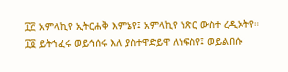፲፫ አምላኪየ ኢትርሐቅ እምኔየ፤ አምላኪየ ነጽር ውስተ ረዲኦትየ።
፲፬ ይትኀፈሩ ወይኅሰሩ እለ ያስተዋድይዋ ለነፍስየ፤ ወይልበሱ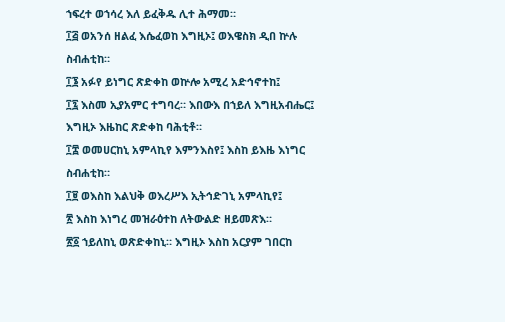ኀፍረተ ወኀሳረ እለ ይፈቅዱ ሊተ ሕማመ።
፲፭ ወአንሰ ዘልፈ እሴፈወከ እግዚኦ፤ ወእዌስክ ዲበ ኵሉ ስብሐቲከ።
፲፮ አፉየ ይነግር ጽድቀከ ወኵሎ አሚረ አድኅኖተከ፤
፲፯ እስመ ኢያአምር ተግባረ። እበውእ በኀይለ እግዚአብሔር፤ እግዚኦ እዜከር ጽድቀከ ባሕቲቶ።
፲፰ ወመሀርከኒ አምላኪየ እምንእስየ፤ እስከ ይእዜ እነግር ስብሐቲከ።
፲፱ ወእስከ እልህቅ ወእረሥእ ኢትኅድገኒ አምላኪየ፤
፳ እስከ እነግረ መዝራዕተከ ለትውልድ ዘይመጽእ።
፳፩ ኀይለከኒ ወጽድቀከኒ። እግዚኦ እስከ አርያም ገበርከ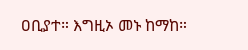ዐቢያተ። እግዚኦ መኑ ከማከ።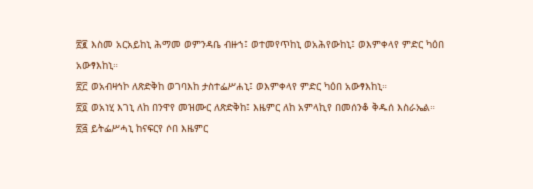፳፪ እስመ አርአይከኒ ሕማመ ወምንዳቤ ብዙኀ፤ ወተመየጥከኒ ወአሕየውከኒ፤ ወእምቀላየ ምድር ካዕበ አውፃእከኒ።
፳፫ ወአብዛኅኮ ለጽድቅከ ወገባእከ ታስተፌሥሐኒ፤ ወእምቀላየ ምድር ካዕበ አውፃእከኒ።
፳፬ ወአነሂ እገኒ ለከ በንዋየ መዝሙር ለጽድቅከ፤ እዜምር ለከ አምላኪየ በመሰንቆ ቅዱሰ እስራኤል።
፳፭ ይትፌሥሓኒ ከናፍርየ ሶበ እዜምር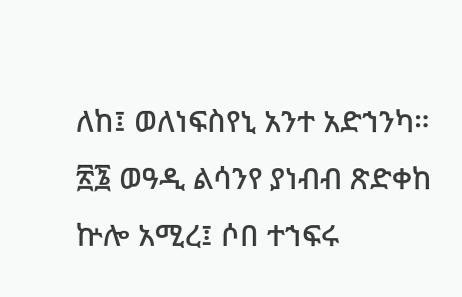ለከ፤ ወለነፍስየኒ አንተ አድኀንካ።
፳፮ ወዓዲ ልሳንየ ያነብብ ጽድቀከ ኵሎ አሚረ፤ ሶበ ተኀፍሩ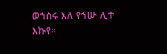ወኀስሩ እለ የኀሡ ሊተ እኩየ።